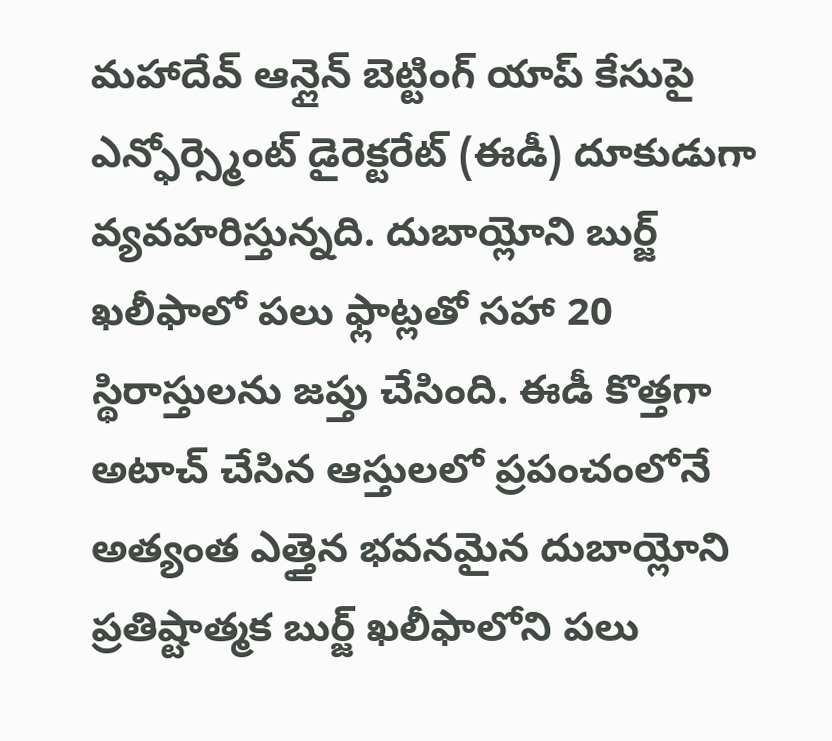మహాదేవ్ ఆన్లైన్ బెట్టింగ్ యాప్ కేసుపై ఎన్ఫోర్స్మెంట్ డైరెక్టరేట్ (ఈడీ) దూకుడుగా వ్యవహరిస్తున్నది. దుబాయ్లోని బుర్జ్ ఖలీఫాలో పలు ఫ్లాట్లతో సహా 20 స్థిరాస్తులను జప్తు చేసింది. ఈడీ కొత్తగా అటాచ్ చేసిన ఆస్తులలో ప్రపంచంలోనే అత్యంత ఎత్తైన భవనమైన దుబాయ్లోని ప్రతిష్టాత్మక బుర్జ్ ఖలీఫాలోని పలు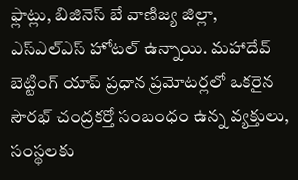ఫ్లాట్లు, బిజినెస్ బే వాణిజ్య జిల్లా, ఎస్ఎల్ఎస్ హోటల్ ఉన్నాయి. మహాదేవ్ బెట్టింగ్ యాప్ ప్రధాన ప్రమోటర్లలో ఒకరైన సౌరభ్ చంద్రకర్తో సంబంధం ఉన్న వ్యక్తులు, సంస్థలకు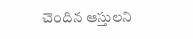చెందిన ఆస్తులని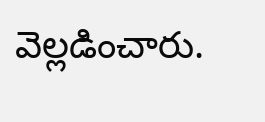వెల్లడించారు.